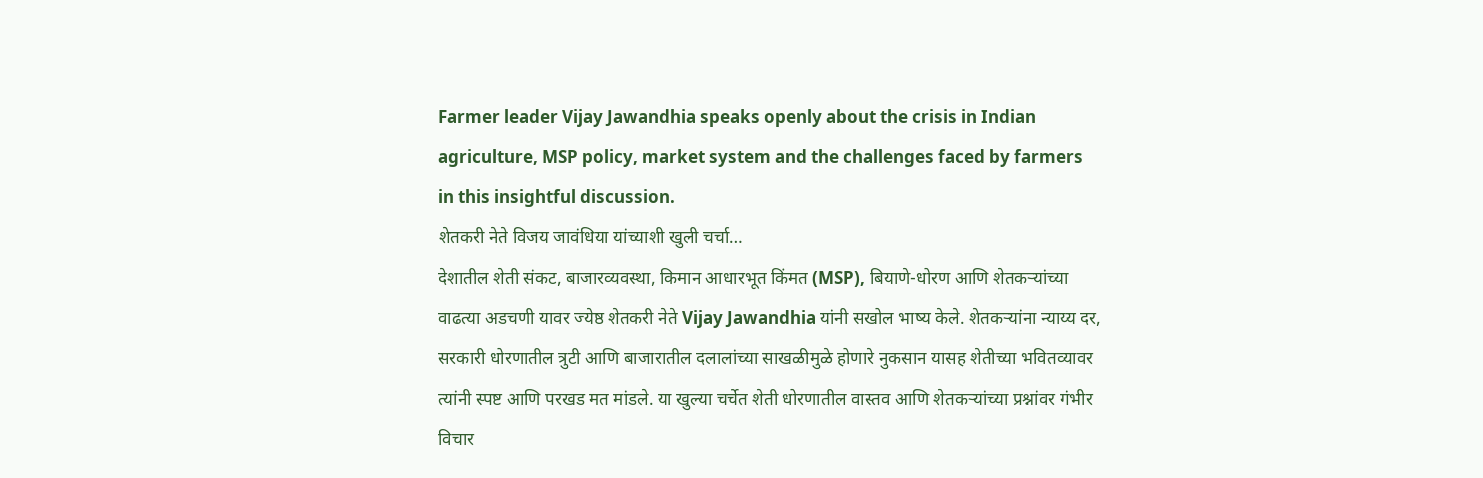Farmer leader Vijay Jawandhia speaks openly about the crisis in Indian agriculture, MSP policy, market system and the challenges faced by farmers in this insightful discussion.
शेतकरी नेते विजय जावंधिया यांच्याशी खुली चर्चा…
देशातील शेती संकट, बाजारव्यवस्था, किमान आधारभूत किंमत (MSP), बियाणे-धोरण आणि शेतकऱ्यांच्या वाढत्या अडचणी यावर ज्येष्ठ शेतकरी नेते Vijay Jawandhia यांनी सखोल भाष्य केले. शेतकऱ्यांना न्याय्य दर, सरकारी धोरणातील त्रुटी आणि बाजारातील दलालांच्या साखळीमुळे होणारे नुकसान यासह शेतीच्या भवितव्यावर त्यांनी स्पष्ट आणि परखड मत मांडले. या खुल्या चर्चेत शेती धोरणातील वास्तव आणि शेतकऱ्यांच्या प्रश्नांवर गंभीर विचार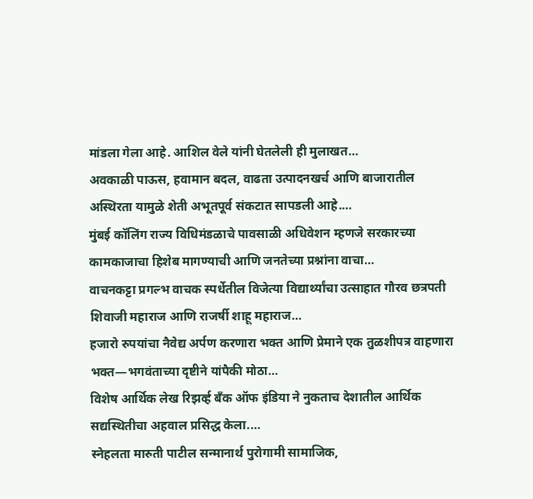मांडला गेला आहे. आशिल वेले यांनी घेतलेली ही मुलाखत…
अवकाळी पाऊस, हवामान बदल, वाढता उत्पादनखर्च आणि बाजारातील अस्थिरता यामुळे शेती अभूतपूर्व संकटात सापडली आहे.…
मुंबई कॉलिंग राज्य विधिमंडळाचे पावसाळी अधिवेशन म्हणजे सरकारच्या कामकाजाचा हिशेब मागण्याची आणि जनतेच्या प्रश्नांना वाचा…
वाचनकट्टा प्रगल्भ वाचक स्पर्धेतील विजेत्या विद्यार्थ्यांचा उत्साहात गौरव छत्रपती शिवाजी महाराज आणि राजर्षी शाहू महाराज…
हजारो रुपयांचा नैवेद्य अर्पण करणारा भक्त आणि प्रेमाने एक तुळशीपत्र वाहणारा भक्त—भगवंताच्या दृष्टीने यांपैकी मोठा…
विशेष आर्थिक लेख रिझर्व्ह बँक ऑफ इंडिया ने नुकताच देशातील आर्थिक सद्यस्थितीचा अहवाल प्रसिद्ध केला.…
स्नेहलता मारुती पाटील सन्मानार्थ पुरोगामी सामाजिक,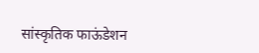सांस्कृतिक फाऊंडेशन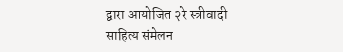द्वारा आयोजित २रे स्त्रीवादी साहित्य संमेलन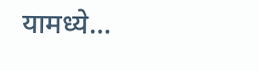यामध्ये…